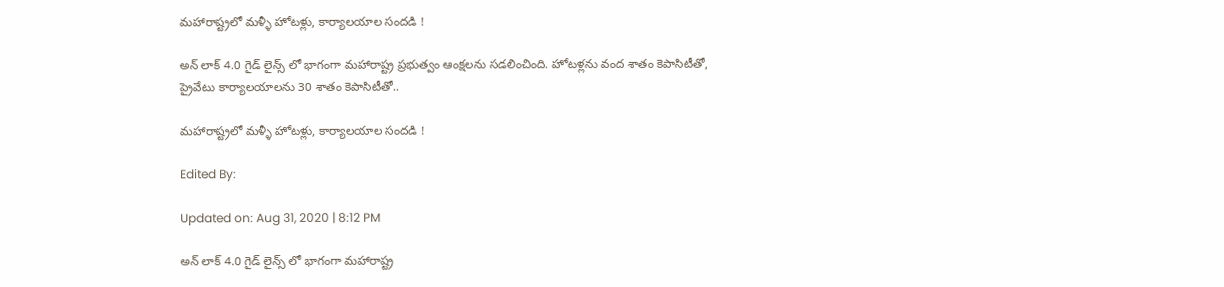మహారాష్ట్రలో మళ్ళీ హోటళ్లు, కార్యాలయాల సందడి !

అన్ లాక్ 4.0 గైడ్ లైన్స్ లో భాగంగా మహారాష్ట్ర ప్రభుత్వం ఆంక్షలను సడలించింది. హోటళ్లను వంద శాతం కెపాసిటీతో, ప్రైవేటు కార్యాలయాలను 30 శాతం కెపాసిటీతో..

మహారాష్ట్రలో మళ్ళీ హోటళ్లు, కార్యాలయాల సందడి !

Edited By:

Updated on: Aug 31, 2020 | 8:12 PM

అన్ లాక్ 4.0 గైడ్ లైన్స్ లో భాగంగా మహారాష్ట్ర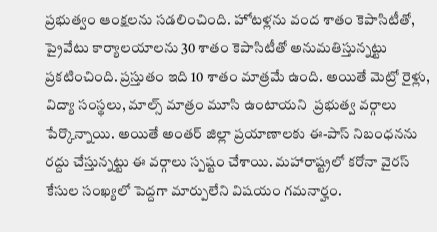ప్రభుత్వం ఆంక్షలను సడలించింది. హోటళ్లను వంద శాతం కెపాసిటీతో, ప్రైవేటు కార్యాలయాలను 30 శాతం కెపాసిటీతో అనుమతిస్తున్నట్టు ప్రకటించింది. ప్రస్తుతం ఇది 10 శాతం మాత్రమే ఉంది. అయితే మెట్రో రైళ్లు, విద్యా సంస్థలు, మాల్స్ మాత్రం మూసి ఉంటాయని  ప్రభుత్వ వర్గాలు పేర్కొన్నాయి. అయితే అంతర్ జిల్లా ప్రయాణాలకు ఈ-పాస్ నిబంధనను రద్దు చేస్తున్నట్టు ఈ వర్గాలు స్పష్టం చేశాయి. మహారాష్ట్రలో కరోనా వైరస్ కేసుల సంఖ్యలో పెద్దగా మార్పులేని విషయం గమనార్హం.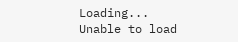Loading...
Unable to load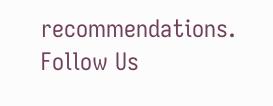recommendations.
Follow Us